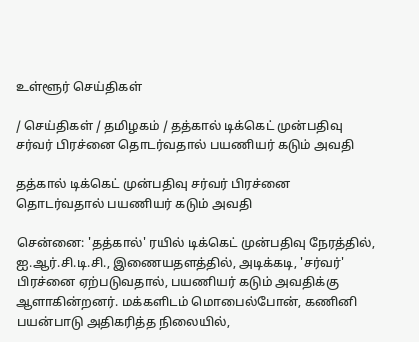உள்ளூர் செய்திகள்

/ செய்திகள் / தமிழகம் / தத்கால் டிக்கெட் முன்பதிவு சர்வர் பிரச்னை தொடர்வதால் பயணியர் கடும் அவதி

தத்கால் டிக்கெட் முன்பதிவு சர்வர் பிரச்னை தொடர்வதால் பயணியர் கடும் அவதி

சென்னை: 'தத்கால்' ரயில் டிக்கெட் முன்பதிவு நேரத்தில், ஐ.ஆர்.சி.டி.சி., இணையதளத்தில், அடிக்கடி, 'சர்வர்' பிரச்னை ஏற்படுவதால், பயணியர் கடும் அவதிக்கு ஆளாகின்றனர். மக்களிடம் மொபைல்போன், கணினி பயன்பாடு அதிகரித்த நிலையில்,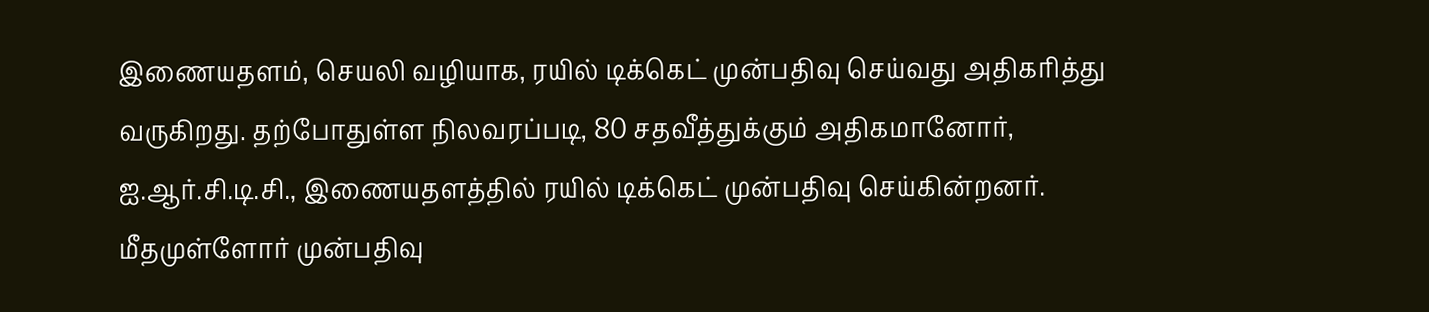இணையதளம், செயலி வழியாக, ரயில் டிக்கெட் முன்பதிவு செய்வது அதிகரித்து வருகிறது. தற்போதுள்ள நிலவரப்படி, 80 சதவீத்துக்கும் அதிகமானோர், ஐ.ஆர்.சி.டி.சி., இணையதளத்தில் ரயில் டிக்கெட் முன்பதிவு செய்கின்றனர். மீதமுள்ளோர் முன்பதிவு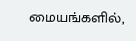மையங்களில்,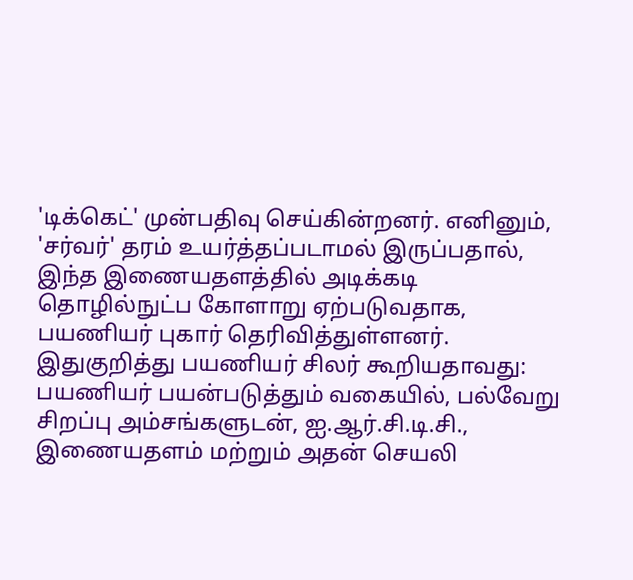'டிக்கெட்' முன்பதிவு செய்கின்றனர். எனினும், 'சர்வர்' தரம் உயர்த்தப்படாமல் இருப்பதால், இந்த இணையதளத்தில் அடிக்கடி தொழில்நுட்ப கோளாறு ஏற்படுவதாக, பயணியர் புகார் தெரிவித்துள்ளனர். இதுகுறித்து பயணியர் சிலர் கூறியதாவது: பயணியர் பயன்படுத்தும் வகையில், பல்வேறு சிறப்பு அம்சங்களுடன், ஐ.ஆர்.சி.டி.சி., இணையதளம் மற்றும் அதன் செயலி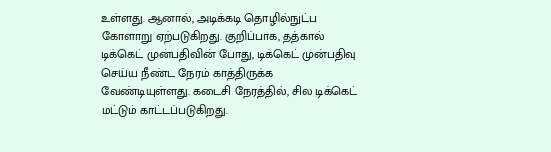உள்ளது. ஆனால், அடிக்கடி தொழில்நுட்ப கோளாறு ஏற்படுகிறது. குறிப்பாக, தத்கால் டிக்கெட் முன்பதிவின் போது, டிக்கெட் முன்பதிவு செய்ய நீண்ட நேரம் காத்திருக்க வேண்டியுள்ளது. கடைசி நேரத்தில், சில டிக்கெட் மட்டும் காட்டப்படுகிறது.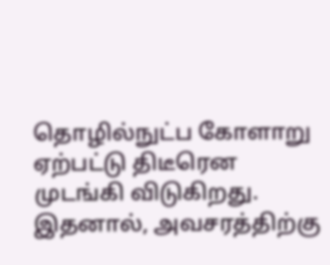தொழில்நுட்ப கோளாறு ஏற்பட்டு திடீரென முடங்கி விடுகிறது. இதனால், அவசரத்திற்கு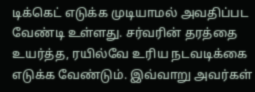டிக்கெட் எடுக்க முடியாமல் அவதிப்பட வேண்டி உள்ளது. சர்வரின் தரத்தை உயர்த்த, ரயில்வே உரிய நடவடிக்கை எடுக்க வேண்டும். இவ்வாறு அவர்கள்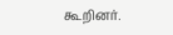கூறினர்.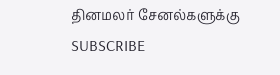தினமலர் சேனல்களுக்கு SUBSCRIBE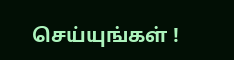செய்யுங்கள் !